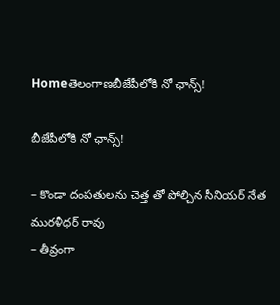Homeతెలంగాణబీజేపీలోకి నో ఛాన్స్!

బీజేపీలోకి నో ఛాన్స్!

– కొండా దంపతులను చెత్త తో పోల్చిన సీనియర్ నేత మురళీధర్ రావు
– తీవ్రంగా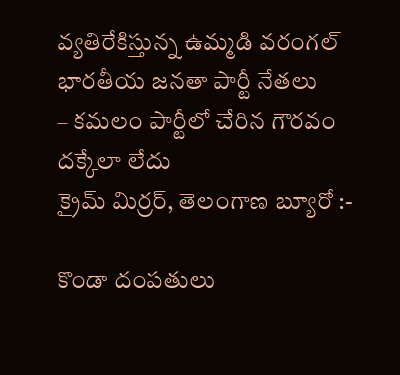వ్యతిరేకిస్తున్న ఉమ్మడి వరంగల్ భారతీయ జనతా పార్టీ నేతలు
– కమలం పార్టీలో చేరిన గౌరవం దక్కేలా లేదు
క్రైమ్ మిర్రర్, తెలంగాణ బ్యూరో :-

కొండా దంపతులు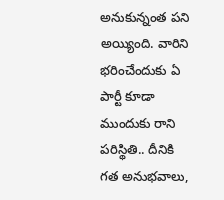అనుకున్నంత పని అయ్యింది. వారిని భరించేందుకు ఏ పార్టీ కూడా ముందుకు రాని పరిస్థితి.. దీనికి గత అనుభవాలు,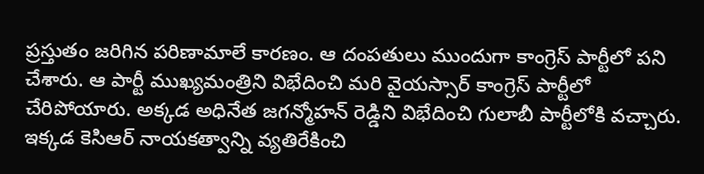ప్రస్తుతం జరిగిన పరిణామాలే కారణం. ఆ దంపతులు ముందుగా కాంగ్రెస్ పార్టీలో పని చేశారు. ఆ పార్టీ ముఖ్యమంత్రిని విభేదించి మరి వైయస్సార్ కాంగ్రెస్ పార్టీలో చేరిపోయారు. అక్కడ అధినేత జగన్మోహన్ రెడ్డిని విభేదించి గులాబీ పార్టీలోకి వచ్చారు. ఇక్కడ కెసిఆర్ నాయకత్వాన్ని వ్యతిరేకించి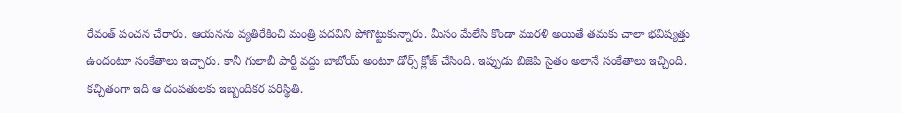రేవంత్ పంచన చేరారు. ఆయనను వ్యతిరేకించి మంత్రి పదవిని పోగొట్టుకున్నారు. మీసం మేలేసి కొండా మురళి అయితే తమకు చాలా భవిష్యత్తు ఉందంటూ సంకేతాలు ఇచ్చారు. కానీ గులాబీ పార్టీ వద్దు బాబోయ్ అంటూ డోర్స్ క్లోజ్ చేసింది. ఇప్పుడు బిజెపి సైతం అలానే సంకేతాలు ఇచ్చింది. కచ్చితంగా ఇది ఆ దంపతులకు ఇబ్బందికర పరిస్థితి.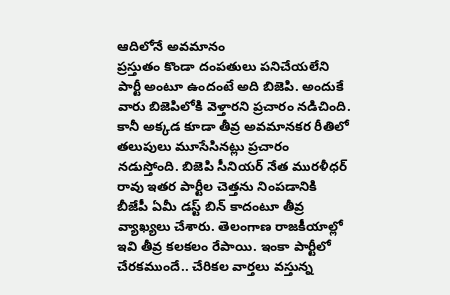ఆదిలోనే అవమానం
ప్రస్తుతం కొండా దంపతులు పనిచేయలేని పార్టీ అంటూ ఉందంటే అది బిజెపి. అందుకే వారు బిజెపిలోకి వెళ్తారని ప్రచారం నడిచింది. కానీ అక్కడ కూడా తీవ్ర అవమానకర రీతిలో తలుపులు మూసేసినట్లు ప్రచారం నడుస్తోంది. బిజెపి సీనియర్ నేత మురళీధర్ రావు ఇతర పార్టీల చెత్తను నింపడానికి బీజేపీ ఏమీ డస్ట్ బిన్ కాదంటూ తీవ్ర వ్యాఖ్యలు చేశారు. తెలంగాణ రాజకీయాల్లో ఇవి తీవ్ర కలకలం రేపాయి. ఇంకా పార్టీలో చేరకముందే.. చేరికల వార్తలు వస్తున్న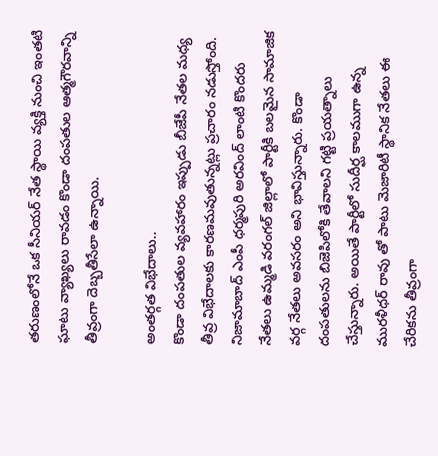తరుణంలోనే ఒక సీనియర్ నేత స్థాయి వ్యక్తి నుంచి ఇంతటి ఘాటు వ్యాఖ్యలు రావడం కొండా దంపతుల ఆత్మగౌరవాన్ని తీవ్రంగా దెబ్బతీసేలా ఉన్నాయి.

అంతర్గత విభేదాలు..
కొండా దంపతుల వ్యవహారం ఇప్పుడు బీజేపీ నేతల మధ్య తీవ్ర విభేదాలకు కారణమవుతున్నట్లు ప్రచారం నడుస్తోంది. నిజామాబాద్ ఎంపీ ధర్మపురి అరవింద్ లాంటి కొందరు నేతలు ఉమ్మడి వరంగల్ జిల్లాలో పార్టీకి బలమైన సామాజిక వర్గ నేతలు అవసరం అని భావిస్తున్నారు. కొండా దంపతులను బిజెపిలోకి తేవాలని గట్టి ప్రయత్నాలు చేస్తున్నారు. అయితే పార్టీలో సుదీర్ఘ కాలముగా ఉన్న మురళీధర్ రావు తో పాటు మెజారిటీ స్థానిక నేతలు ఈ చేరికను తీవ్రంగా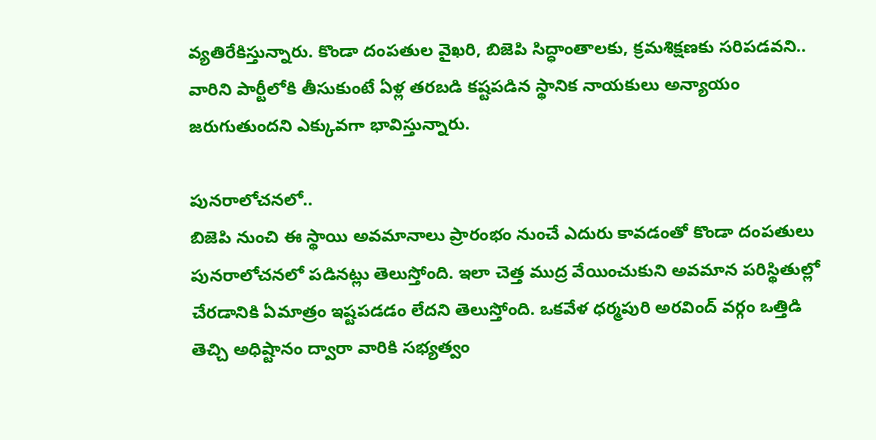వ్యతిరేకిస్తున్నారు. కొండా దంపతుల వైఖరి, బిజెపి సిద్ధాంతాలకు, క్రమశిక్షణకు సరిపడవని.. వారిని పార్టీలోకి తీసుకుంటే ఏళ్ల తరబడి కష్టపడిన స్థానిక నాయకులు అన్యాయం జరుగుతుందని ఎక్కువగా భావిస్తున్నారు.

పునరాలోచనలో..
బిజెపి నుంచి ఈ స్థాయి అవమానాలు ప్రారంభం నుంచే ఎదురు కావడంతో కొండా దంపతులు పునరాలోచనలో పడినట్లు తెలుస్తోంది. ఇలా చెత్త ముద్ర వేయించుకుని అవమాన పరిస్థితుల్లో చేరడానికి ఏమాత్రం ఇష్టపడడం లేదని తెలుస్తోంది. ఒకవేళ ధర్మపురి అరవింద్ వర్గం ఒత్తిడి తెచ్చి అధిష్టానం ద్వారా వారికి సభ్యత్వం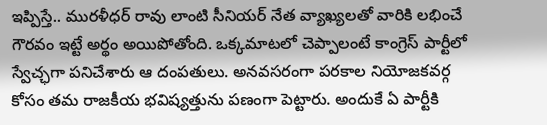ఇప్పిస్తే.. మురళీధర్ రావు లాంటి సీనియర్ నేత వ్యాఖ్యలతో వారికి లభించే గౌరవం ఇట్టే అర్థం అయిపోతోంది. ఒక్కమాటలో చెప్పాలంటే కాంగ్రెస్ పార్టీలో స్వేచ్ఛగా పనిచేశారు ఆ దంపతులు. అనవసరంగా పరకాల నియోజకవర్గ కోసం తమ రాజకీయ భవిష్యత్తును పణంగా పెట్టారు. అందుకే ఏ పార్టీకి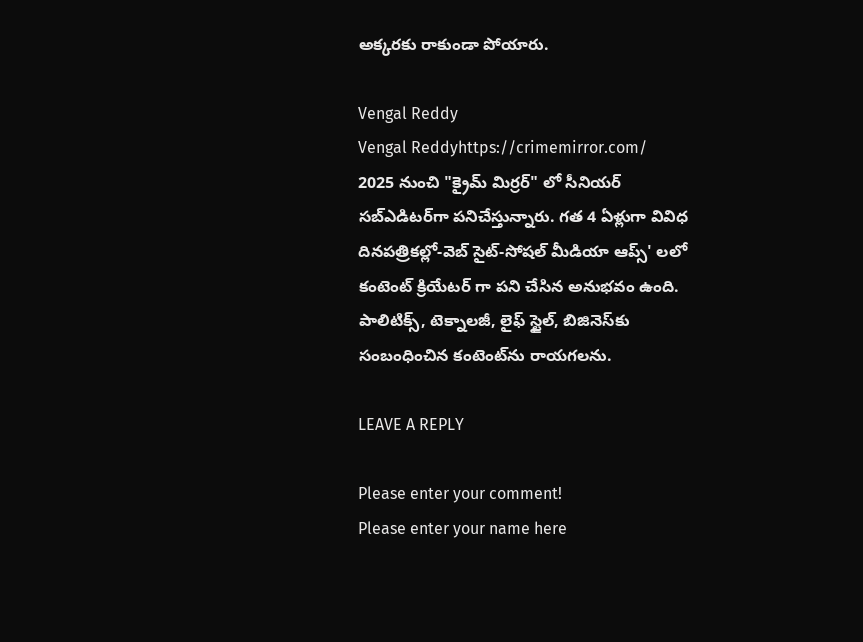అక్కరకు రాకుండా పోయారు.

Vengal Reddy
Vengal Reddyhttps://crimemirror.com/
2025 నుంచి "క్రైమ్ మిర్రర్" లో సీనియర్ సబ్‌ఎడిటర్‌గా పనిచేస్తున్నారు. గత 4 ఏళ్లుగా వివిధ దినపత్రికల్లో-వెబ్ సైట్-సోషల్ మీడియా ఆప్స్' లలో కంటెంట్ క్రియేటర్ గా పని చేసిన అనుభవం ఉంది. పాలిటిక్స్‌, టెక్నాలజీ, లైఫ్‌ స్టైల్‌, బిజినెస్‌కు సంబంధించిన కంటెంట్‌ను రాయగలను.

LEAVE A REPLY

Please enter your comment!
Please enter your name here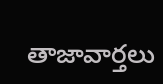తాజావార్తలు